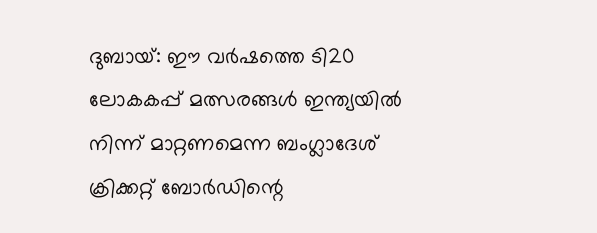ദുബായ്: ഈ വർഷത്തെ ടി20 ലോകകപ്പ് മത്സരങ്ങൾ ഇന്ത്യയിൽ നിന്ന് മാറ്റണമെന്ന ബംഗ്ലാദേശ് ക്രിക്കറ്റ് ബോർഡിന്റെ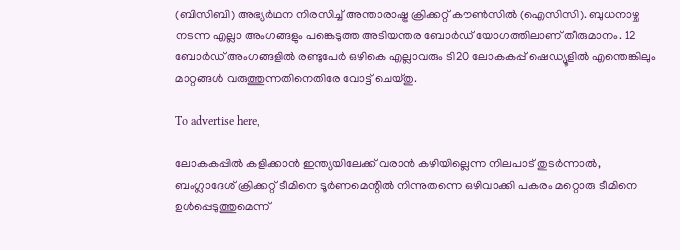(ബിസിബി) അഭ്യർഥന നിരസിച്ച് അന്താരാഷ്ട്ര ക്രിക്കറ്റ് കൗൺസിൽ (ഐസിസി). ബുധനാഴ്ച നടന്ന എല്ലാ അംഗങ്ങളും പങ്കെടുത്ത അടിയന്തര ബോർഡ് യോഗത്തിലാണ് തീരുമാനം. 12 ബോർഡ് അംഗങ്ങളിൽ രണ്ടുപേർ ഒഴികെ എല്ലാവരും ടി20 ലോകകപ്പ് ഷെഡ്യൂളിൽ എന്തെങ്കിലും മാറ്റങ്ങൾ വരുത്തുന്നതിനെതിരേ വോട്ട് ചെയ്തു.

To advertise here,

ലോകകപ്പിൽ കളിക്കാൻ ഇന്ത്യയിലേക്ക് വരാൻ കഴിയില്ലെന്ന നിലപാട് തുടർന്നാൽ, ബംഗ്ലാദേശ് ക്രിക്കറ്റ് ടീമിനെ ടൂർണമെന്റിൽ നിന്നുതന്നെ ഒഴിവാക്കി പകരം മറ്റൊരു ടീമിനെ ഉൾപ്പെടുത്തുമെന്ന്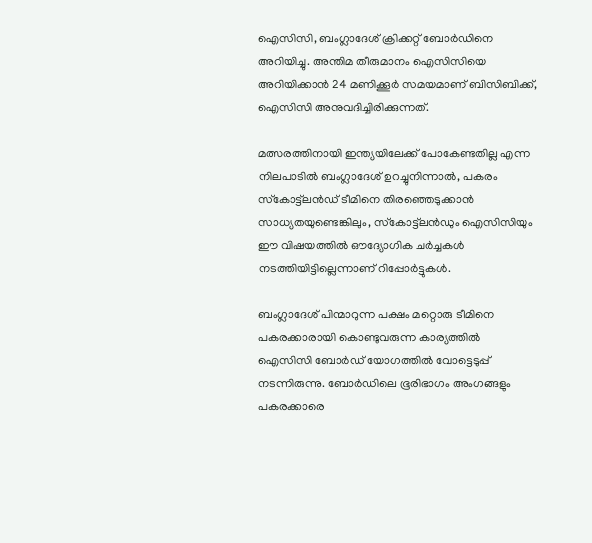ഐസിസി, ബംഗ്ലാദേശ് ക്രിക്കറ്റ് ബോർഡിനെ അറിയിച്ചു. അന്തിമ തീരുമാനം ഐസിസിയെ അറിയിക്കാൻ 24 മണിക്കൂർ സമയമാണ് ബിസിബിക്ക്, ഐസിസി അനുവദിച്ചിരിക്കുന്നത്.

മത്സരത്തിനായി ഇന്ത്യയിലേക്ക് പോകേണ്ടതില്ല എന്ന നിലപാടിൽ ബംഗ്ലാദേശ് ഉറച്ചുനിന്നാൽ, പകരം സ്‌കോട്ട്‌ലൻഡ് ടീമിനെ തിരഞ്ഞെടുക്കാൻ സാധ്യതയുണ്ടെങ്കിലും, സ്‌കോട്ട്‌ലൻഡും ഐസിസിയും ഈ വിഷയത്തിൽ ഔദ്യോഗിക ചർച്ചകൾ നടത്തിയിട്ടില്ലെന്നാണ് റിപ്പോർട്ടുകൾ.

ബംഗ്ലാദേശ് പിന്മാറുന്ന പക്ഷം മറ്റൊരു ടീമിനെ പകരക്കാരായി കൊണ്ടുവരുന്ന കാര്യത്തിൽ ഐസിസി ബോർഡ് യോഗത്തിൽ വോട്ടെടുപ്പ് നടന്നിരുന്നു. ബോർഡിലെ ഭൂരിഭാഗം അംഗങ്ങളും പകരക്കാരെ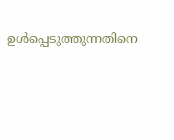ഉൾപ്പെടുത്തുന്നതിനെ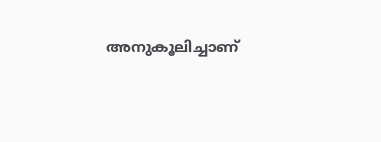അനുകൂലിച്ചാണ്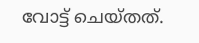വോട്ട് ചെയ്തത്.